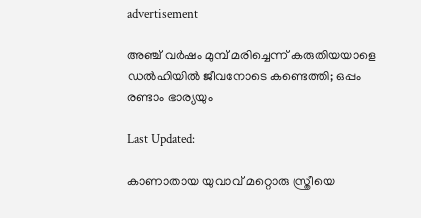advertisement

അഞ്ച് വര്‍ഷം മുമ്പ് മരിച്ചെന്ന് കരുതിയയാളെ ഡല്‍ഹിയില്‍ ജീവനോടെ കണ്ടെത്തി; ഒപ്പം രണ്ടാം ഭാര്യയും

Last Updated:

കാണാതായ യുവാവ് മറ്റൊരു സ്ത്രീയെ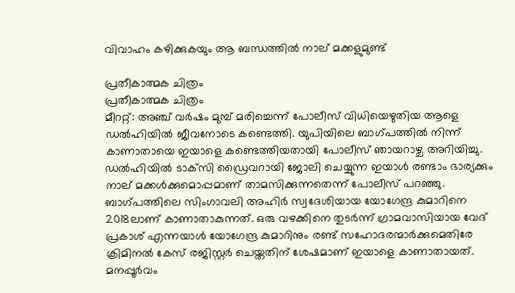വിവാഹം കഴിക്കുകയും ആ ബന്ധത്തില്‍ നാല് മക്കളുമുണ്ട്

പ്രതീകാത്മക ചിത്രം
പ്രതീകാത്മക ചിത്രം
മീററ്റ്: അഞ്ച് വര്‍ഷം മുമ്പ് മരിച്ചെന്ന് പോലീസ് വിധിയെഴുതിയ ആളെ ഡല്‍ഹിയില്‍ ജീവനോടെ കണ്ടെത്തി. യുപിയിലെ ബാഗ്പത്തില്‍ നിന്ന് കാണാതായെ ഇയാളെ കണ്ടെത്തിയതായി പോലീസ് ഞായറാഴ്ച അറിയിച്ചു. ഡല്‍ഹിയില്‍ ടാക്‌സി ഡ്രൈവറായി ജോലി ചെയ്യുന്ന ഇയാള്‍ രണ്ടാം ഭാര്യക്കും നാല് മക്കള്‍ക്കുമൊപ്പമാണ് താമസിക്കുന്നതെന്ന് പോലീസ് പറഞ്ഞു. ബാഗ്പത്തിലെ സിംഗാവലി അഹിര്‍ സ്വദേശിയായ യോഗേന്ദ്ര കുമാറിനെ 2018ലാണ് കാണാതാകുന്നത്. ഒരു വഴക്കിനെ തുടര്‍ന്ന് ഗ്രാമവാസിയായ വേദ് പ്രകാശ് എന്നയാള്‍ യോഗേന്ദ്ര കുമാറിനും രണ്ട് സഹോദരന്മാര്‍ക്കുമെതിരേ ക്രിമിനല്‍ കേസ് രജിസ്റ്റര്‍ ചെയ്തതിന് ശേഷമാണ് ഇയാളെ കാണാതായത്.
മനപ്പൂര്‍വം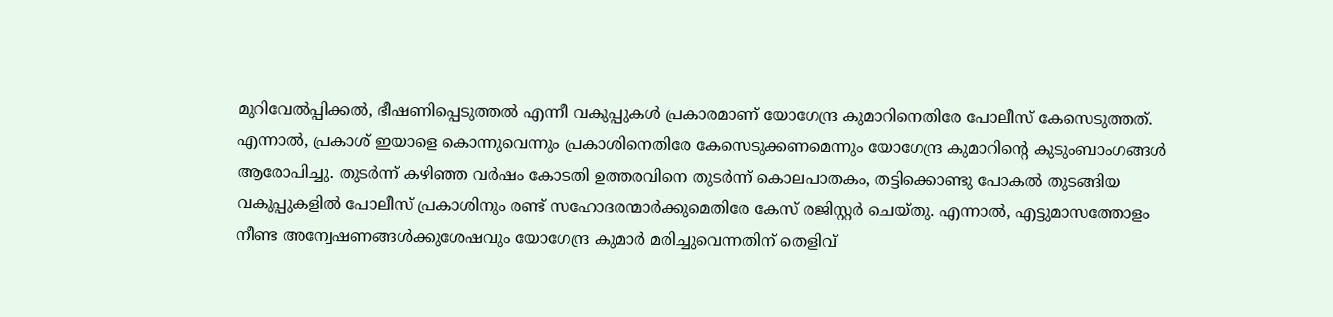മുറിവേല്‍പ്പിക്കല്‍, ഭീഷണിപ്പെടുത്തല്‍ എന്നീ വകുപ്പുകള്‍ പ്രകാരമാണ് യോഗേന്ദ്ര കുമാറിനെതിരേ പോലീസ് കേസെടുത്തത്. എന്നാല്‍, പ്രകാശ് ഇയാളെ കൊന്നുവെന്നും പ്രകാശിനെതിരേ കേസെടുക്കണമെന്നും യോഗേന്ദ്ര കുമാറിന്റെ കുടുംബാംഗങ്ങള്‍ ആരോപിച്ചു. തുടര്‍ന്ന് കഴിഞ്ഞ വര്‍ഷം കോടതി ഉത്തരവിനെ തുടര്‍ന്ന് കൊലപാതകം, തട്ടിക്കൊണ്ടു പോകല്‍ തുടങ്ങിയ വകുപ്പുകളില്‍ പോലീസ് പ്രകാശിനും രണ്ട് സഹോദരന്മാര്‍ക്കുമെതിരേ കേസ് രജിസ്റ്റര്‍ ചെയ്തു. എന്നാല്‍, എട്ടുമാസത്തോളം നീണ്ട അന്വേഷണങ്ങള്‍ക്കുശേഷവും യോഗേന്ദ്ര കുമാർ മരിച്ചുവെന്നതിന് തെളിവ്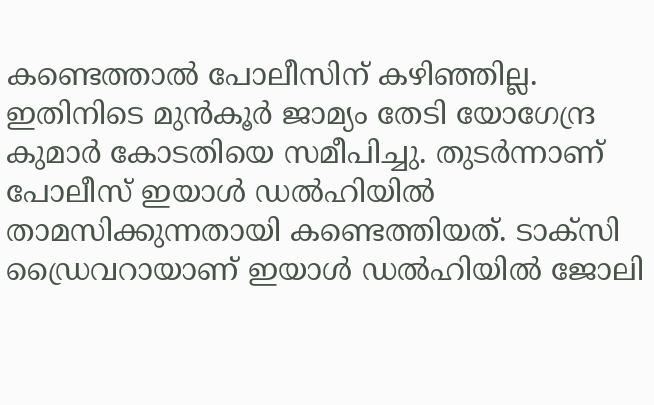കണ്ടെത്താല്‍ പോലീസിന് കഴിഞ്ഞില്ല.
ഇതിനിടെ മുന്‍കൂര്‍ ജാമ്യം തേടി യോഗേന്ദ്ര കുമാര്‍ കോടതിയെ സമീപിച്ചു. തുടര്‍ന്നാണ് പോലീസ് ഇയാള്‍ ഡല്‍ഹിയില്‍ താമസിക്കുന്നതായി കണ്ടെത്തിയത്. ടാക്‌സി ഡ്രൈവറായാണ് ഇയാള്‍ ഡല്‍ഹിയില്‍ ജോലി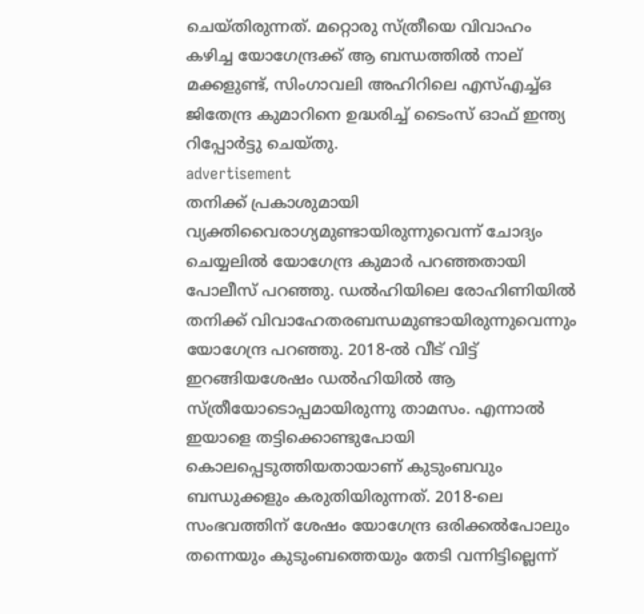ചെയ്തിരുന്നത്. മറ്റൊരു സ്ത്രീയെ വിവാഹം കഴിച്ച യോഗേന്ദ്രക്ക് ആ ബന്ധത്തില്‍ നാല് മക്കളുണ്ട്, സിംഗാവലി അഹിറിലെ എസ്എച്ച്ഒ ജിതേന്ദ്ര കുമാറിനെ ഉദ്ധരിച്ച് ടൈംസ് ഓഫ് ഇന്ത്യ റിപ്പോര്‍ട്ടു ചെയ്തു.
advertisement
തനിക്ക് പ്രകാശുമായി വ്യക്തിവൈരാഗ്യമുണ്ടായിരുന്നുവെന്ന് ചോദ്യം ചെയ്യലില്‍ യോഗേന്ദ്ര കുമാര്‍ പറഞ്ഞതായി പോലീസ് പറഞ്ഞു. ഡല്‍ഹിയിലെ രോഹിണിയില്‍ തനിക്ക് വിവാഹേതരബന്ധമുണ്ടായിരുന്നുവെന്നും യോഗേന്ദ്ര പറഞ്ഞു. 2018-ല്‍ വീട് വിട്ട് ഇറങ്ങിയശേഷം ഡല്‍ഹിയില്‍ ആ സ്ത്രീയോടൊപ്പമായിരുന്നു താമസം. എന്നാൽ ഇയാളെ തട്ടിക്കൊണ്ടുപോയി കൊലപ്പെടുത്തിയതായാണ് കുടുംബവും ബന്ധുക്കളും കരുതിയിരുന്നത്. 2018-ലെ സംഭവത്തിന് ശേഷം യോഗേന്ദ്ര ഒരിക്കല്‍പോലും തന്നെയും കുടുംബത്തെയും തേടി വന്നിട്ടില്ലെന്ന്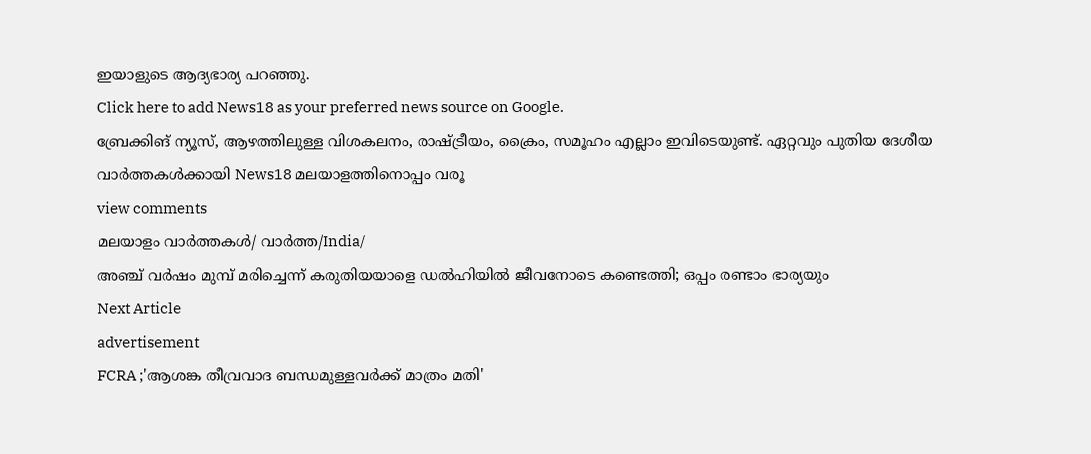ഇയാളുടെ ആദ്യഭാര്യ പറഞ്ഞു.
Click here to add News18 as your preferred news source on Google.
ബ്രേക്കിങ് ന്യൂസ്, ആഴത്തിലുള്ള വിശകലനം, രാഷ്ട്രീയം, ക്രൈം, സമൂഹം എല്ലാം ഇവിടെയുണ്ട്. ഏറ്റവും പുതിയ ദേശീയ വാർത്തകൾക്കായി News18 മലയാളത്തിനൊപ്പം വരൂ
view comments
മലയാളം വാർത്തകൾ/ വാർത്ത/India/
അഞ്ച് വര്‍ഷം മുമ്പ് മരിച്ചെന്ന് കരുതിയയാളെ ഡല്‍ഹിയില്‍ ജീവനോടെ കണ്ടെത്തി; ഒപ്പം രണ്ടാം ഭാര്യയും
Next Article
advertisement
FCRA ;'ആശങ്ക തീവ്രവാദ ബന്ധമുള്ളവർക്ക് മാത്രം മതി'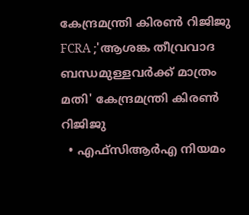കേന്ദ്രമന്ത്രി കിരണ്‍ റിജിജു
FCRA ;'ആശങ്ക തീവ്രവാദ ബന്ധമുള്ളവർക്ക് മാത്രം മതി' കേന്ദ്രമന്ത്രി കിരണ്‍ റിജിജു
  • എഫ്‌സിആർഎ നിയമം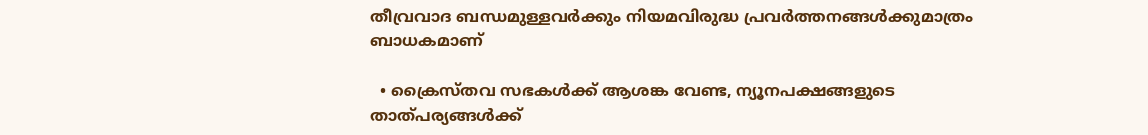തീവ്രവാദ ബന്ധമുള്ളവർക്കും നിയമവിരുദ്ധ പ്രവർത്തനങ്ങൾക്കുമാത്രം ബാധകമാണ്

  • ക്രൈസ്തവ സഭകൾക്ക് ആശങ്ക വേണ്ട, ന്യൂനപക്ഷങ്ങളുടെ താത്പര്യങ്ങൾക്ക്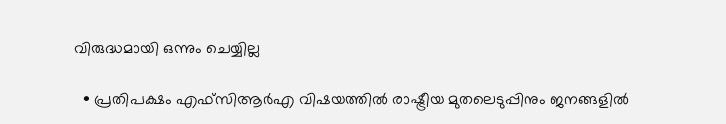വിരുദ്ധമായി ഒന്നും ചെയ്യില്ല

  • പ്രതിപക്ഷം എഫ്‌സിആർഎ വിഷയത്തിൽ രാഷ്ട്രീയ മുതലെടുപ്പിനും ജനങ്ങളിൽ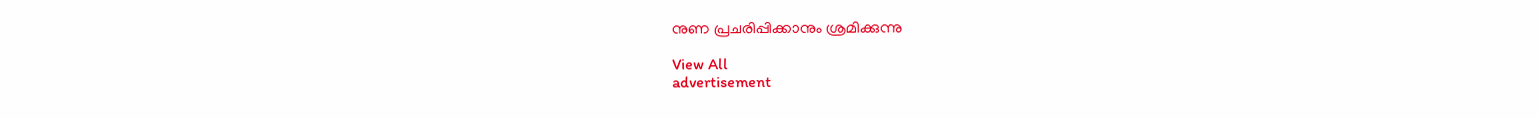നുണ പ്രചരിപ്പിക്കാനും ശ്രമിക്കുന്നു

View All
advertisement